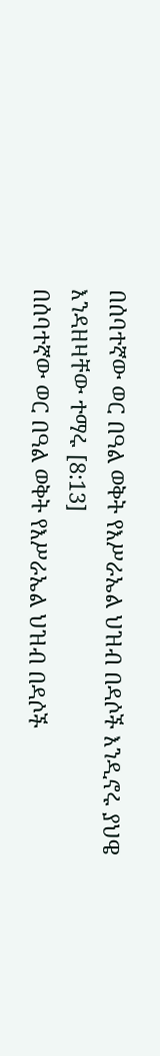በሰባተኛው ወር በዓል ወቅት የእሥራኤል ህዝብ በዳሶች እንዲኖሩ ያህዌ እንዳዘዛቸው ተማሩ [8:13]
በሰባተኛው ወር በዓል ወቅት የእሥራኤል ህዝብ በዳሶች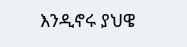እንዲኖሩ ያህዌ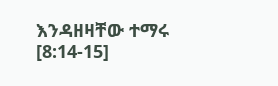እንዳዘዛቸው ተማሩ [8:14-15]